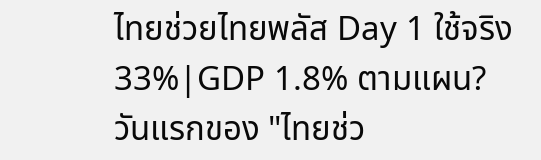ไทยช่วยไทยพลัส Day 1 ใช้จริง 33%|GDP 1.8% ตามแผน?
วันแรกของ "ไทยช่ว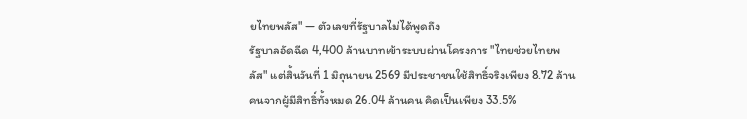ยไทยพลัส" — ตัวเลขที่รัฐบาลไม่ได้พูดถึง
รัฐบาลอัดฉีด 4,400 ล้านบาทเข้าระบบผ่านโครงการ "ไทยช่วยไทยพลัส" แต่สิ้นวันที่ 1 มิถุนายน 2569 มีประชาชนใช้สิทธิ์จริงเพียง 8.72 ล้านคนจากผู้มีสิทธิ์ทั้งหมด 26.04 ล้านคน คิดเป็นเพียง 33.5%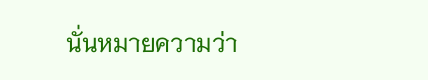นั่นหมายความว่า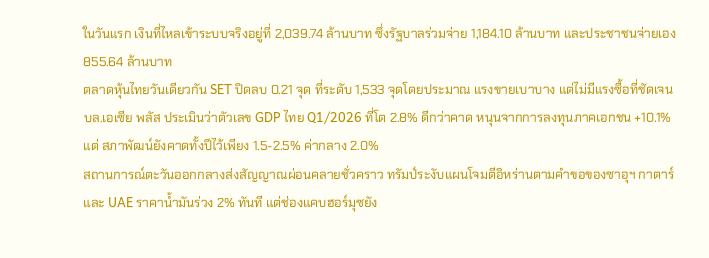ในวันแรก เงินที่ไหลเข้าระบบจริงอยู่ที่ 2,039.74 ล้านบาท ซึ่งรัฐบาลร่วมจ่าย 1,184.10 ล้านบาท และประชาชนจ่ายเอง 855.64 ล้านบาท
ตลาดหุ้นไทยวันเดียวกัน SET ปิดลบ 0.21 จุด ที่ระดับ 1,533 จุดโดยประมาณ แรงขายเบาบาง แต่ไม่มีแรงซื้อที่ชัดเจน บล.เอเซีย พลัส ประเมินว่าตัวเลข GDP ไทย Q1/2026 ที่โต 2.8% ดีกว่าคาด หนุนจากการลงทุนภาคเอกชน +10.1% แต่ สภาพัฒน์ยังคาดทั้งปีไว้เพียง 1.5-2.5% ค่ากลาง 2.0%
สถานการณ์ตะวันออกกลางส่งสัญญาณผ่อนคลายชั่วคราว ทรัมป์ระงับแผนโจมตีอิหร่านตามคำขอของซาอุฯ กาตาร์ และ UAE ราคาน้ำมันร่วง 2% ทันที แต่ช่องแคบฮอร์มุซยัง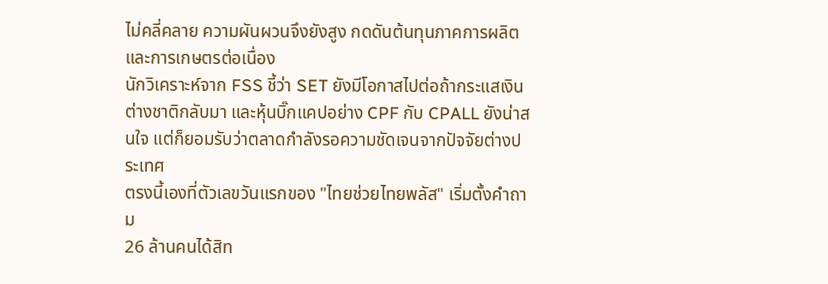ไม่คลี่คลาย ความผันผวนจึงยังสูง กดดันต้นทุนภาคการผลิตและการเกษตรต่อเนื่อง
นักวิเคราะห์จาก FSS ชี้ว่า SET ยังมีโอกาสไปต่อถ้ากระแสเงินต่างชาติกลับมา และหุ้นบิ๊กแคปอย่าง CPF กับ CPALL ยังน่าสนใจ แต่ก็ยอมรับว่าตลาดกำลังรอความชัดเจนจากปัจจัยต่างประเทศ
ตรงนี้เองที่ตัวเลขวันแรกของ "ไทยช่วยไทยพลัส" เริ่มตั้งคำถาม
26 ล้านคนได้สิท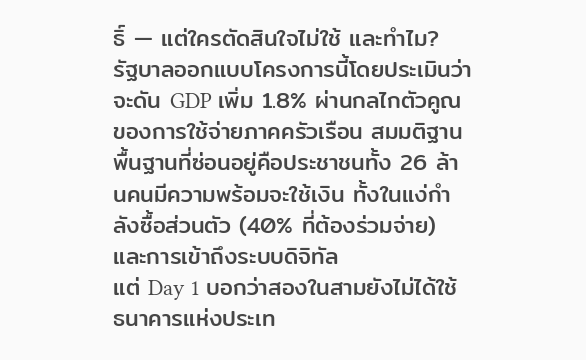ธิ์ — แต่ใครตัดสินใจไม่ใช้ และทำไม?
รัฐบาลออกแบบโครงการนี้โดยประเมินว่าจะดัน GDP เพิ่ม 1.8% ผ่านกลไกตัวคูณของการใช้จ่ายภาคครัวเรือน สมมติฐานพื้นฐานที่ซ่อนอยู่คือประชาชนทั้ง 26 ล้านคนมีความพร้อมจะใช้เงิน ทั้งในแง่กำลังซื้อส่วนตัว (40% ที่ต้องร่วมจ่าย) และการเข้าถึงระบบดิจิทัล
แต่ Day 1 บอกว่าสองในสามยังไม่ได้ใช้
ธนาคารแห่งประเท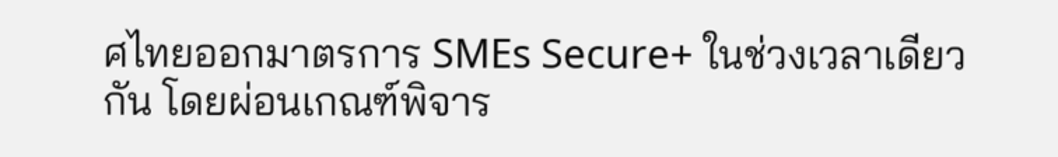ศไทยออกมาตรการ SMEs Secure+ ในช่วงเวลาเดียวกัน โดยผ่อนเกณฑ์พิจาร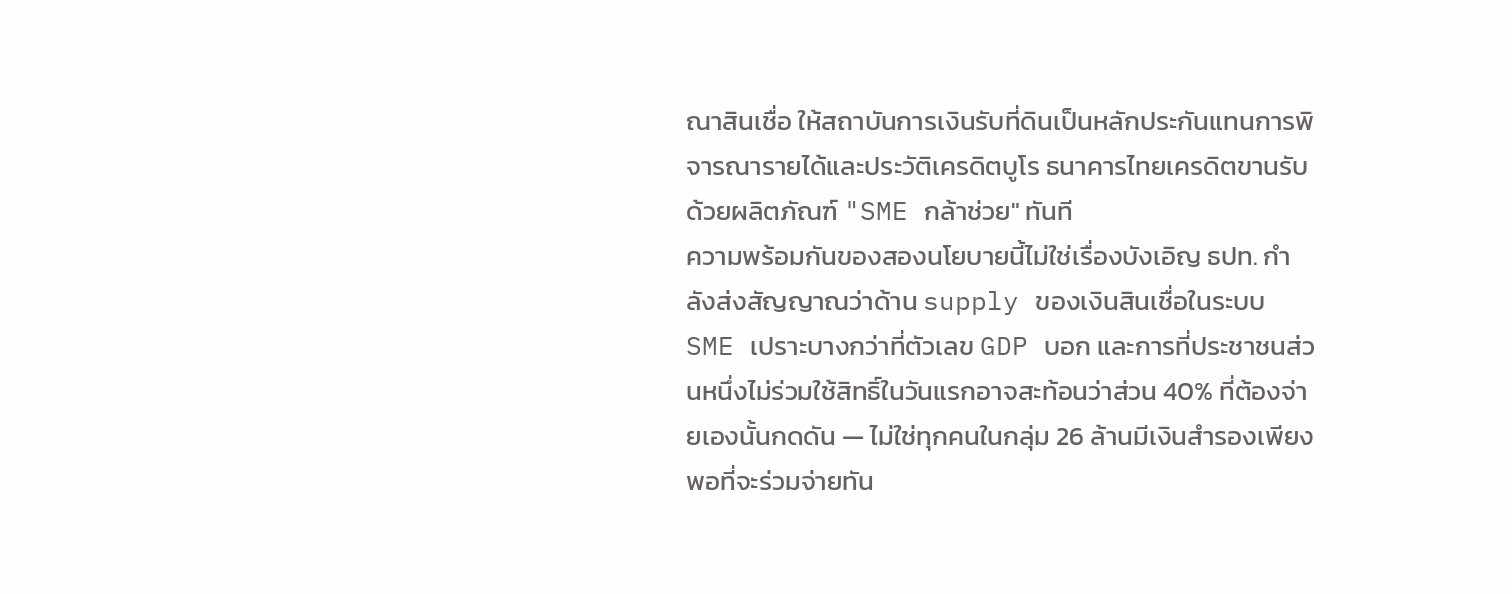ณาสินเชื่อ ให้สถาบันการเงินรับที่ดินเป็นหลักประกันแทนการพิจารณารายได้และประวัติเครดิตบูโร ธนาคารไทยเครดิตขานรับด้วยผลิตภัณฑ์ "SME กล้าช่วย" ทันที
ความพร้อมกันของสองนโยบายนี้ไม่ใช่เรื่องบังเอิญ ธปท. กำลังส่งสัญญาณว่าด้าน supply ของเงินสินเชื่อในระบบ SME เปราะบางกว่าที่ตัวเลข GDP บอก และการที่ประชาชนส่วนหนึ่งไม่ร่วมใช้สิทธิ์ในวันแรกอาจสะท้อนว่าส่วน 40% ที่ต้องจ่ายเองนั้นกดดัน — ไม่ใช่ทุกคนในกลุ่ม 26 ล้านมีเงินสำรองเพียงพอที่จะร่วมจ่ายทัน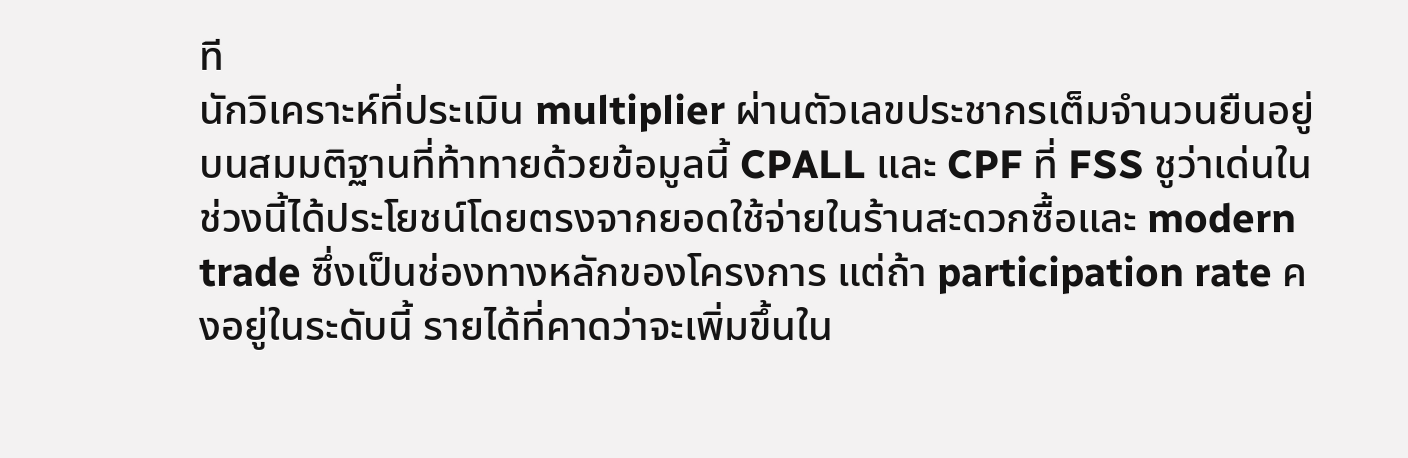ที
นักวิเคราะห์ที่ประเมิน multiplier ผ่านตัวเลขประชากรเต็มจำนวนยืนอยู่บนสมมติฐานที่ท้าทายด้วยข้อมูลนี้ CPALL และ CPF ที่ FSS ชูว่าเด่นในช่วงนี้ได้ประโยชน์โดยตรงจากยอดใช้จ่ายในร้านสะดวกซื้อและ modern trade ซึ่งเป็นช่องทางหลักของโครงการ แต่ถ้า participation rate คงอยู่ในระดับนี้ รายได้ที่คาดว่าจะเพิ่มขึ้นใน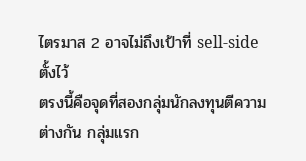ไตรมาส 2 อาจไม่ถึงเป้าที่ sell-side ตั้งไว้
ตรงนี้คือจุดที่สองกลุ่มนักลงทุนตีความต่างกัน กลุ่มแรก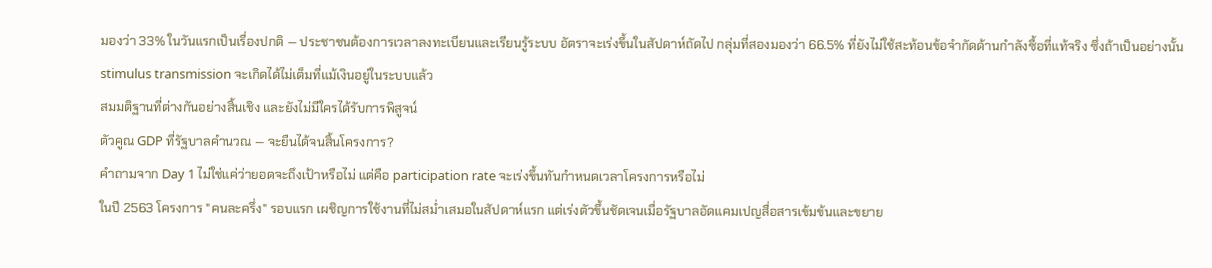มองว่า 33% ในวันแรกเป็นเรื่องปกติ — ประชาชนต้องการเวลาลงทะเบียนและเรียนรู้ระบบ อัตราจะเร่งขึ้นในสัปดาห์ถัดไป กลุ่มที่สองมองว่า 66.5% ที่ยังไม่ใช้สะท้อนข้อจำกัดด้านกำลังซื้อที่แท้จริง ซึ่งถ้าเป็นอย่างนั้น stimulus transmission จะเกิดได้ไม่เต็มที่แม้เงินอยู่ในระบบแล้ว
สมมติฐานที่ต่างกันอย่างสิ้นเชิง และยังไม่มีใครได้รับการพิสูจน์
ตัวคูณ GDP ที่รัฐบาลคำนวณ — จะยืนได้จนสิ้นโครงการ?
คำถามจาก Day 1 ไม่ใช่แค่ว่ายอดจะถึงเป้าหรือไม่ แต่คือ participation rate จะเร่งขึ้นทันกำหนดเวลาโครงการหรือไม่
ในปี 2563 โครงการ "คนละครึ่ง" รอบแรก เผชิญการใช้งานที่ไม่สม่ำเสมอในสัปดาห์แรก แต่เร่งตัวขึ้นชัดเจนเมื่อรัฐบาลอัดแคมเปญสื่อสารเข้มข้นและขยาย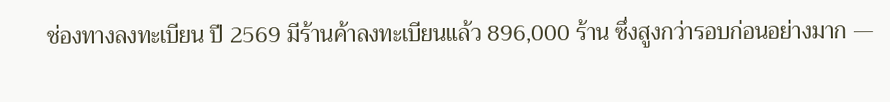ช่องทางลงทะเบียน ปี 2569 มีร้านค้าลงทะเบียนแล้ว 896,000 ร้าน ซึ่งสูงกว่ารอบก่อนอย่างมาก —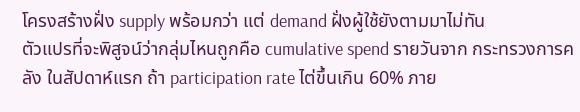โครงสร้างฝั่ง supply พร้อมกว่า แต่ demand ฝั่งผู้ใช้ยังตามมาไม่ทัน
ตัวแปรที่จะพิสูจน์ว่ากลุ่มไหนถูกคือ cumulative spend รายวันจาก กระทรวงการคลัง ในสัปดาห์แรก ถ้า participation rate ไต่ขึ้นเกิน 60% ภาย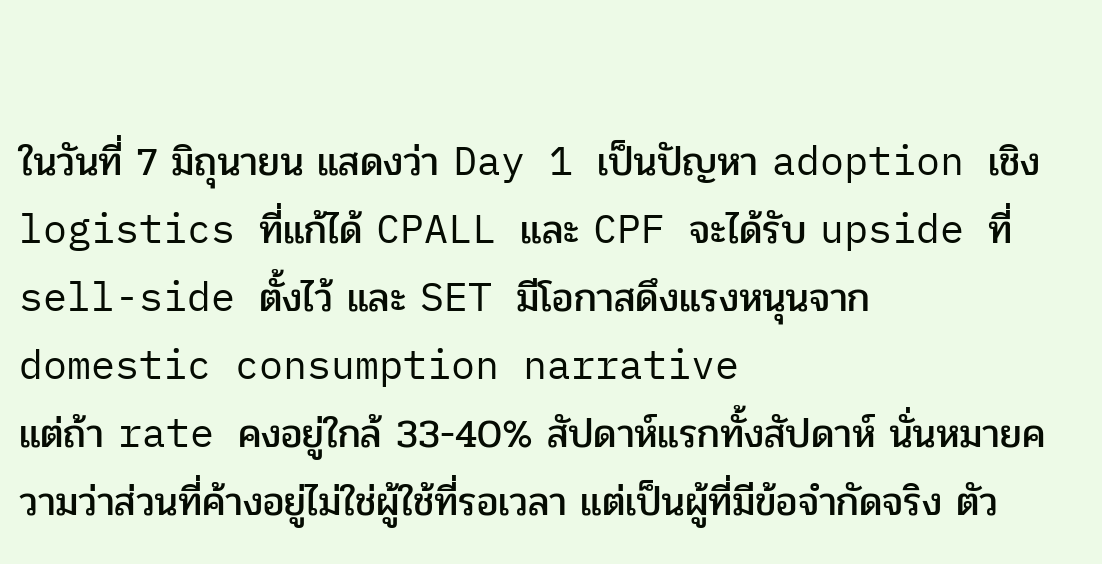ในวันที่ 7 มิถุนายน แสดงว่า Day 1 เป็นปัญหา adoption เชิง logistics ที่แก้ได้ CPALL และ CPF จะได้รับ upside ที่ sell-side ตั้งไว้ และ SET มีโอกาสดึงแรงหนุนจาก domestic consumption narrative
แต่ถ้า rate คงอยู่ใกล้ 33-40% สัปดาห์แรกทั้งสัปดาห์ นั่นหมายความว่าส่วนที่ค้างอยู่ไม่ใช่ผู้ใช้ที่รอเวลา แต่เป็นผู้ที่มีข้อจำกัดจริง ตัว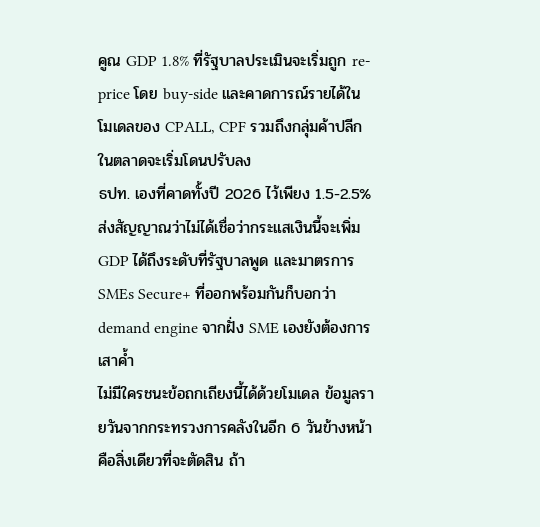คูณ GDP 1.8% ที่รัฐบาลประเมินจะเริ่มถูก re-price โดย buy-side และคาดการณ์รายได้ในโมเดลของ CPALL, CPF รวมถึงกลุ่มค้าปลีกในตลาดจะเริ่มโดนปรับลง
ธปท. เองที่คาดทั้งปี 2026 ไว้เพียง 1.5-2.5% ส่งสัญญาณว่าไม่ได้เชื่อว่ากระแสเงินนี้จะเพิ่ม GDP ได้ถึงระดับที่รัฐบาลพูด และมาตรการ SMEs Secure+ ที่ออกพร้อมกันก็บอกว่า demand engine จากฝั่ง SME เองยังต้องการเสาค้ำ
ไม่มีใครชนะข้อถกเถียงนี้ได้ด้วยโมเดล ข้อมูลรายวันจากกระทรวงการคลังในอีก 6 วันข้างหน้าคือสิ่งเดียวที่จะตัดสิน ถ้า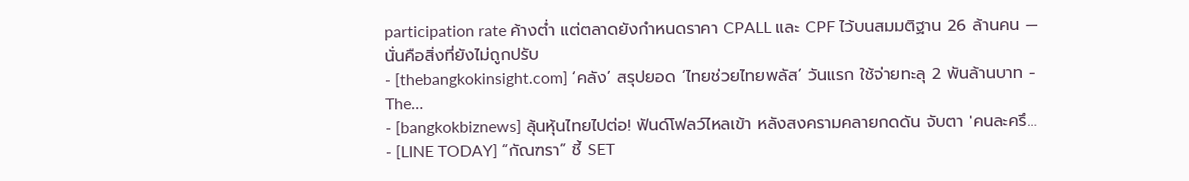participation rate ค้างต่ำ แต่ตลาดยังกำหนดราคา CPALL และ CPF ไว้บนสมมติฐาน 26 ล้านคน — นั่นคือสิ่งที่ยังไม่ถูกปรับ
- [thebangkokinsight.com] ‘คลัง’ สรุปยอด ‘ไทยช่วยไทยพลัส’ วันแรก ใช้จ่ายทะลุ 2 พันล้านบาท - The…
- [bangkokbiznews] ลุ้นหุ้นไทยไปต่อ! ฟันด์โฟลว์ไหลเข้า หลังสงครามคลายกดดัน จับตา 'คนละครึ…
- [LINE TODAY] “กัณฑรา” ชี้ SET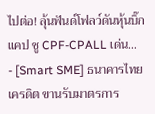ไปต่อ! ลุ้นฟันด์โฟลว์ดันหุ้นบิ๊กแคป ชู CPF-CPALL เด่น…
- [Smart SME] ธนาคารไทยเครดิต ขานรับมาตรการ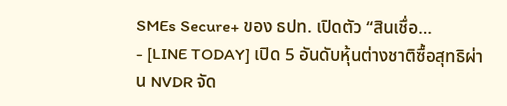SMEs Secure+ ของ ธปท. เปิดตัว “สินเชื่อ…
- [LINE TODAY] เปิด 5 อันดับหุ้นต่างชาติซื้อสุทธิผ่าน NVDR จัด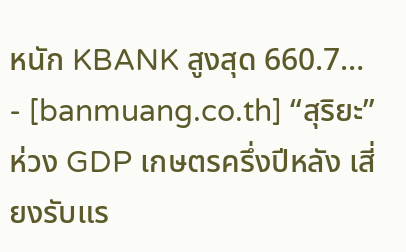หนัก KBANK สูงสุด 660.7…
- [banmuang.co.th] “สุริยะ” ห่วง GDP เกษตรครึ่งปีหลัง เสี่ยงรับแร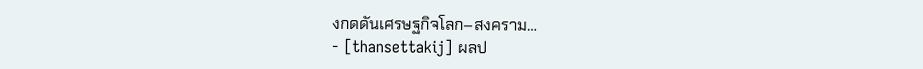งกดดันเศรษฐกิจโลก–สงคราม…
- [thansettakij] ผลป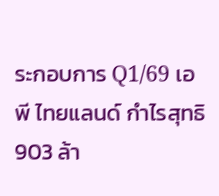ระกอบการ Q1/69 เอพี ไทยแลนด์ กำไรสุทธิ 903 ล้า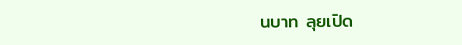นบาท ลุยเปิด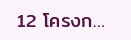12 โครงก…